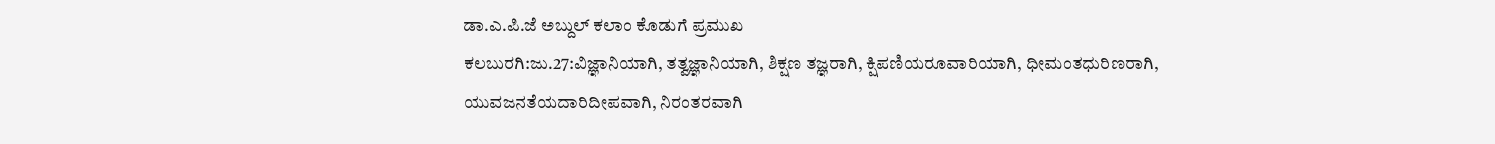ಡಾ.ಎ.ಪಿ.ಜೆ ಅಬ್ದುಲ್ ಕಲಾಂ ಕೊಡುಗೆ ಪ್ರಮುಖ
ಕಲಬುರಗಿ:ಜು.27:ವಿಜ್ಞಾನಿಯಾಗಿ, ತತ್ವಜ್ಞಾನಿಯಾಗಿ, ಶಿಕ್ಷಣ ತಜ್ಞರಾಗಿ, ಕ್ಷಿಪಣಿಯರೂವಾರಿಯಾಗಿ, ಧೀಮಂತಧುರಿಣರಾಗಿ, ಯುವಜನತೆಯದಾರಿದೀಪವಾಗಿ, ನಿರಂತರವಾಗಿ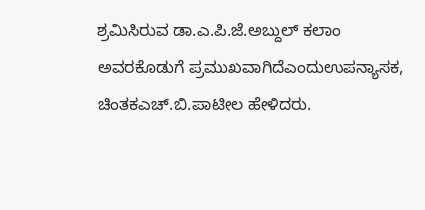ಶ್ರಮಿಸಿರುವ ಡಾ.ಎ.ಪಿ.ಜೆ.ಅಬ್ದುಲ್ ಕಲಾಂ ಅವರಕೊಡುಗೆ ಪ್ರಮುಖವಾಗಿದೆಎಂದುಉಪನ್ಯಾಸಕ, ಚಿಂತಕಎಚ್.ಬಿ.ಪಾಟೀಲ ಹೇಳಿದರು.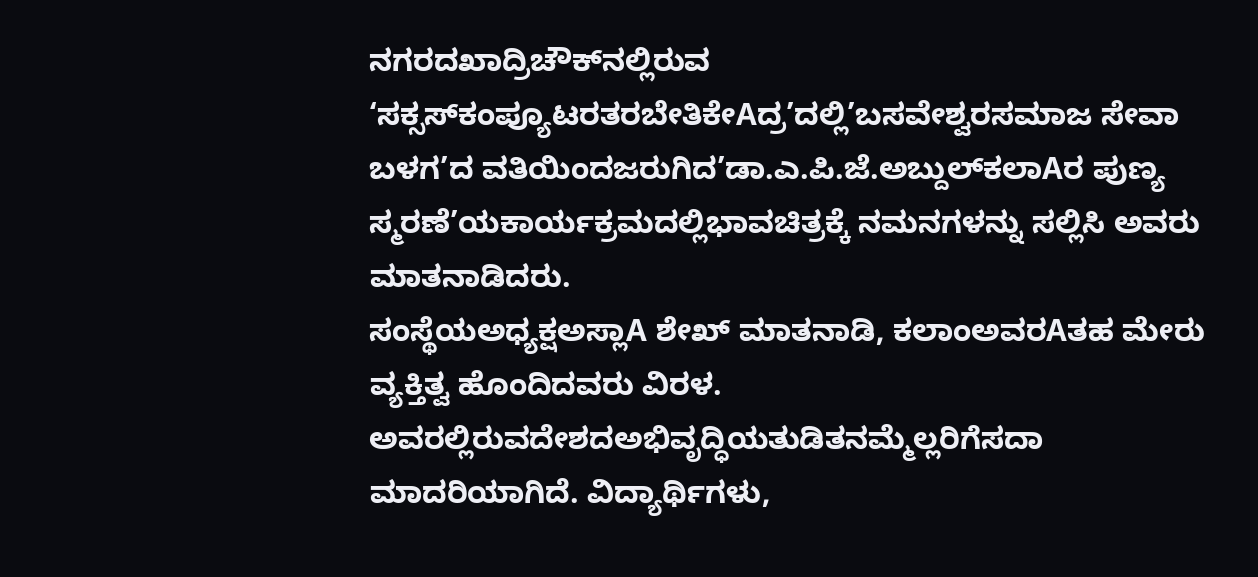ನಗರದಖಾದ್ರಿಚೌಕ್‌ನಲ್ಲಿರುವ ‘ಸಕ್ಸಸ್‌ಕಂಪ್ಯೂಟರತರಬೇತಿಕೇAದ್ರ’ದಲ್ಲಿ’ಬಸವೇಶ್ವರಸಮಾಜ ಸೇವಾ ಬಳಗ’ದ ವತಿಯಿಂದಜರುಗಿದ’ಡಾ.ಎ.ಪಿ.ಜೆ.ಅಬ್ದುಲ್‌ಕಲಾAರ ಪುಣ್ಯ ಸ್ಮರಣೆ’ಯಕಾರ್ಯಕ್ರಮದಲ್ಲಿಭಾವಚಿತ್ರಕ್ಕೆ ನಮನಗಳನ್ನು ಸಲ್ಲಿಸಿ ಅವರು ಮಾತನಾಡಿದರು.
ಸಂಸ್ಥೆಯಅಧ್ಯಕ್ಷಅಸ್ಲಾA ಶೇಖ್ ಮಾತನಾಡಿ, ಕಲಾಂಅವರAತಹ ಮೇರು ವ್ಯಕ್ತಿತ್ವ ಹೊಂದಿದವರು ವಿರಳ. ಅವರಲ್ಲಿರುವದೇಶದಅಭಿವೃದ್ಧಿಯತುಡಿತನಮ್ಮೆಲ್ಲರಿಗೆಸದಾ ಮಾದರಿಯಾಗಿದೆ. ವಿದ್ಯಾರ್ಥಿಗಳು,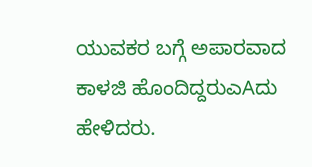ಯುವಕರ ಬಗ್ಗೆ ಅಪಾರವಾದ ಕಾಳಜಿ ಹೊಂದಿದ್ದರುಎAದು ಹೇಳಿದರು.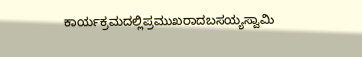ಕಾರ್ಯಕ್ರಮದಲ್ಲಿಪ್ರಮುಖರಾದಬಸಯ್ಯಸ್ವಾಮಿ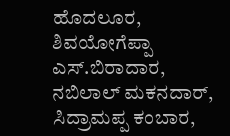ಹೊದಲೂರ, ಶಿವಯೋಗೆಪ್ಪಾ ಎಸ್.ಬಿರಾದಾರ, ನಬಿಲಾಲ್ ಮಕನದಾರ್, ಸಿದ್ರಾಮಪ್ಪ ಕಂಬಾರ,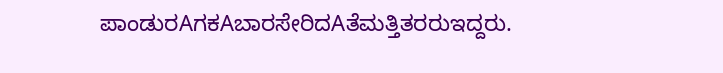ಪಾಂಡುರAಗಕAಬಾರಸೇರಿದAತೆಮತ್ತಿತರರುಇದ್ದರು.